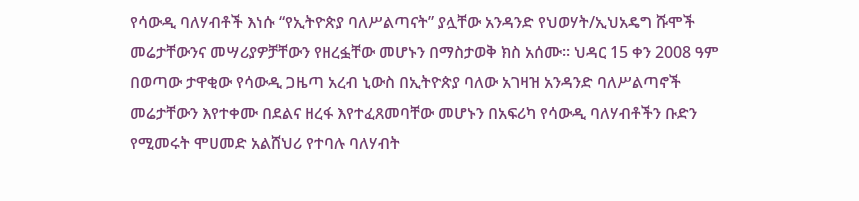የሳውዲ ባለሃብቶች እነሱ “የኢትዮጵያ ባለሥልጣናት” ያሏቸው አንዳንድ የህወሃት/ኢህአዴግ ሹሞች መሬታቸውንና መሣሪያዎቻቸውን የዘረፏቸው መሆኑን በማስታወቅ ክስ አሰሙ፡፡ ህዳር 15 ቀን 2008 ዓም በወጣው ታዋቂው የሳውዲ ጋዜጣ አረብ ኒውስ በኢትዮጵያ ባለው አገዛዝ አንዳንድ ባለሥልጣኖች መሬታቸውን እየተቀሙ በደልና ዘረፋ እየተፈጸመባቸው መሆኑን በአፍሪካ የሳውዲ ባለሃብቶችን ቡድን የሚመሩት ሞሀመድ አልሸህሪ የተባሉ ባለሃብት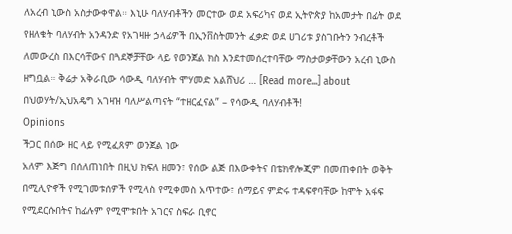ለአረብ ኒውስ አስታውቀዋል። እኒሁ ባለሃብቶችን መርተው ወደ አፍሪካና ወደ ኢትዮጵያ ከአመታት በፊት ወደ የዘለቁት ባለሃብት አንዳንድ የአገዛዙ ኃላፊዎች በኢንቨስትመንት ፈቃድ ወደ ሀገሪቱ ያስገቡትን ንብረቶች ለመውረስ በእርሳቸውና በጓደኞቻቸው ላይ የወንጀል ክስ እንደተመሰረተባቸው ማስታወቃቸውን አረብ ኒውስ ዘግቧል። ቅሬታ አቅራቢው ሳውዲ ባለሃብት ሞሃመድ አልሸህሪ … [Read more...] about በህወሃት/ኢህአዴግ አገዛዝ ባለሥልጣናት “ተዘርፈናል” – የሳውዲ ባለሃብቶች!
Opinions
ችጋር በሰው ዘር ላይ የሚፈጸም ወንጀል ነው
አለም እጅግ በሰለጠነበት በዚህ ክፍለ ዘመን፣ የሰው ልጅ በእውቀትና በቴክኖሎጂም በመጠቀበት ወቅት በሚሊዮኖች የሚገመቱሰዎች የሚላስ የሚቀመስ አጥተው፣ ሰማይና ምድሩ ተዳፍኖባቸው ከሞት አፋፍ የሚደርሱበትና ከፊሉም የሚሞቱበት አገርና ስፍራ ቢኖር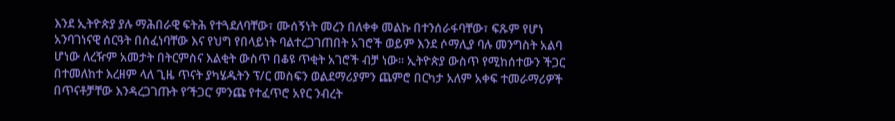እንደ ኢትዮጵያ ያሉ ማሕበራዊ ፍትሕ የተጓደለባቸው፣ ሙሰኝነት መረን በለቀቀ መልኩ በተንሰራፋባቸው፣ ፍጹም የሆነ አንባገነናዊ ሰርዓት በሰፈነባቸው እና የህግ የበላይነት ባልተረጋገጠበት አገሮች ወይም እንደ ሶማሊያ ባሉ መንግስት አልባ ሆነው ለረዥም አመታት በትርምስና እልቂት ውስጥ በቆዩ ጥቂት አገሮች ብቻ ነው፡፡ ኢትዮጵያ ውስጥ የሚከሰተውን ችጋር በተመለከተ እረዘም ላለ ጊዜ ጥናት ያካሄዱትን ፕ/ር መስፍን ወልደማሪያምን ጨምሮ በርካታ አለም አቀፍ ተመራማሪዎች በጥናቶቻቸው እንዳረጋገጡት የ‘ችጋር’ ምንጩ የተፈጥሮ አየር ንብረት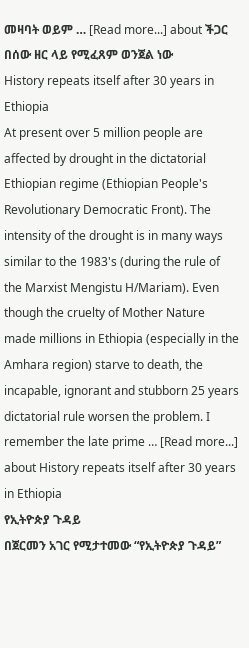መዛባት ወይም … [Read more...] about ችጋር በሰው ዘር ላይ የሚፈጸም ወንጀል ነው
History repeats itself after 30 years in Ethiopia
At present over 5 million people are affected by drought in the dictatorial Ethiopian regime (Ethiopian People's Revolutionary Democratic Front). The intensity of the drought is in many ways similar to the 1983's (during the rule of the Marxist Mengistu H/Mariam). Even though the cruelty of Mother Nature made millions in Ethiopia (especially in the Amhara region) starve to death, the incapable, ignorant and stubborn 25 years dictatorial rule worsen the problem. I remember the late prime … [Read more...] about History repeats itself after 30 years in Ethiopia
የኢትዮጵያ ጉዳይ
በጀርመን አገር የሚታተመው “የኢትዮጵያ ጉዳይ”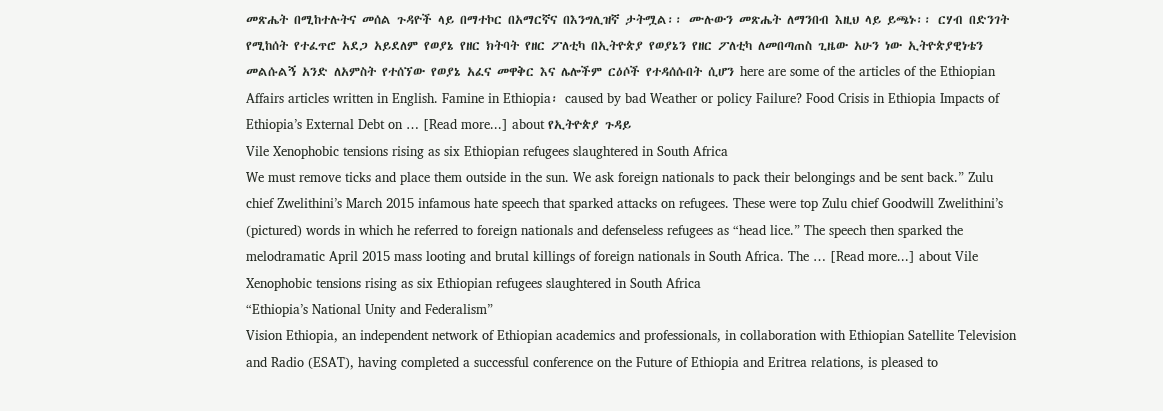መጽሔት በሚከተሉትና መሰል ጉዳዮች ላይ በማተኮር በአማርኛና በእንግሊዝኛ ታትሟል፡፡ ሙሉውን መጽሔት ለማንበብ እዚህ ላይ ይጫኑ፡፡ ርሃብ በድንገት የሚከሰት የተፈጥሮ አደጋ አይደለም የወያኔ የዘር ክትባት የዘር ፖለቲካ በኢትዮጵያ የወያኔን የዘር ፖለቲካ ለመበጣጠስ ጊዜው አሁን ነው ኢትዮጵያዊነቴን መልሱልኝ አንድ ለአምስት የተሰኘው የወያኔ አፈና መዋቅር እና ሌሎችም ርዕሶች የተዳሰሱበት ሲሆን here are some of the articles of the Ethiopian Affairs articles written in English. Famine in Ethiopia፡ caused by bad Weather or policy Failure? Food Crisis in Ethiopia Impacts of Ethiopia’s External Debt on … [Read more...] about የኢትዮጵያ ጉዳይ
Vile Xenophobic tensions rising as six Ethiopian refugees slaughtered in South Africa
We must remove ticks and place them outside in the sun. We ask foreign nationals to pack their belongings and be sent back.” Zulu chief Zwelithini’s March 2015 infamous hate speech that sparked attacks on refugees. These were top Zulu chief Goodwill Zwelithini’s (pictured) words in which he referred to foreign nationals and defenseless refugees as “head lice.” The speech then sparked the melodramatic April 2015 mass looting and brutal killings of foreign nationals in South Africa. The … [Read more...] about Vile Xenophobic tensions rising as six Ethiopian refugees slaughtered in South Africa
“Ethiopia’s National Unity and Federalism”
Vision Ethiopia, an independent network of Ethiopian academics and professionals, in collaboration with Ethiopian Satellite Television and Radio (ESAT), having completed a successful conference on the Future of Ethiopia and Eritrea relations, is pleased to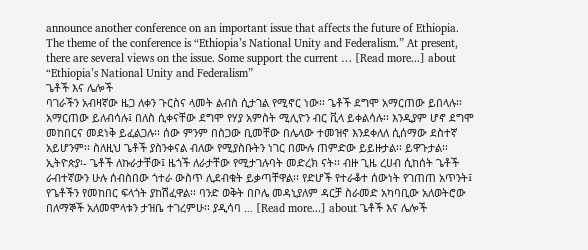announce another conference on an important issue that affects the future of Ethiopia. The theme of the conference is “Ethiopia’s National Unity and Federalism.” At present, there are several views on the issue. Some support the current … [Read more...] about “Ethiopia’s National Unity and Federalism”
ጌቶች እና ሌሎች
ባገራችን አብዛኛው ዜጋ ለቀን ጉርስና ላመት ልብስ ሲታገል የሚኖር ነው፡፡ ጌቶች ደግሞ አማርጠው ይበላሉ፡፡ አማርጠው ይለብሳሉ፤ በለስ ሲቀናቸው ደግሞ የሃያ አምስት ሚሊዮን ብር ቪላ ይቀልሳሉ፡፡ እንዲያም ሆኖ ደግሞ መከበርና መደነቅ ይፈልጋሉ፡፡ ሰው ምንም በስጋው ቢመቸው በሌላው ተመዝኖ እንደቀለለ ሲሰማው ደስተኛ አይሆንም፡፡ ስለዚህ ጌቶች ያስንቀናል ብለው የሚያስቡትን ነገር በሙሉ ጠምድው ይይዙታል፡፡ ይዋጉታል፡፡ ኢትዮጵያ፡- ጌቶች ለኩራታቸው፤ ዜጎች ለራታቸው የሚታገሉባት መድረክ ናት፡፡ ብዙ ጊዜ ረሀብ ሲከሰት ጌቶች ራብተኛውን ሁሉ ሰብስበው ጎተራ ውስጥ ሊደብቁት ይቃጣቸዋል፡፡ የድሆች የተራቆተ ሰውነት የገጠጠ አጥንት፤ የጌቶችን የመከበር ፍላጎት ያከሽፈዋል፡፡ ባንድ ወቅት በቦሌ መዳኒያለም ዳርቻ ስራመድ አካባቢው አለወትሮው በለማኞች አለመሞላቱን ታዝቤ ተገረምሁ፡፡ ያዲሳባ … [Read more...] about ጌቶች እና ሌሎች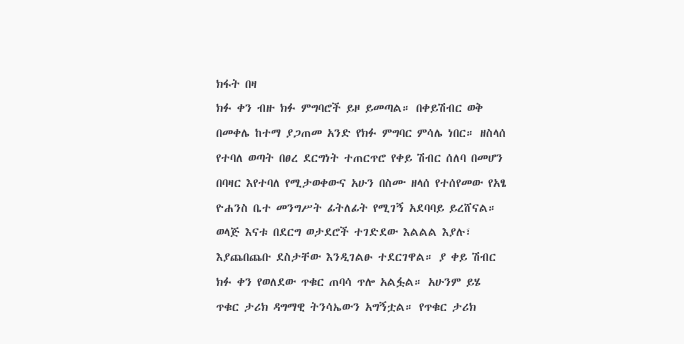ክፋት በዛ
ክፉ ቀን ብዙ ክፉ ምግባሮች ይዞ ይመጣል። በቀይሽብር ወቅ በመቀሌ ከተማ ያጋጠመ አንድ የክፉ ምግባር ምሳሌ ነበር። ዘስላሰ የተባለ ወጣት በፀረ ደርግነት ተጠርጥሮ የቀይ ሽብር ሰለባ በመሆን በባዛር እየተባለ የሚታወቀውና አሁን በስሙ ዘላሰ የተሰየመው የአፄ ዮሐንስ ቤተ መንግሥት ፊትለፊት የሚገኝ አደባባይ ይረሸናል። ወላጅ እናቱ በደርግ ወታደሮች ተገድደው እልልል እያሉ፣ እያጨበጨቡ ደስታቸው እንዲገልፁ ተደርገዋል። ያ ቀይ ሽብር ክፉ ቀን የወለደው ጥቁር ጠባሳ ጥሎ አልፏል። አሁንም ይሄ ጥቁር ታሪክ ዳግማዊ ትንሳኤውን አግኝቷል። የጥቁር ታሪክ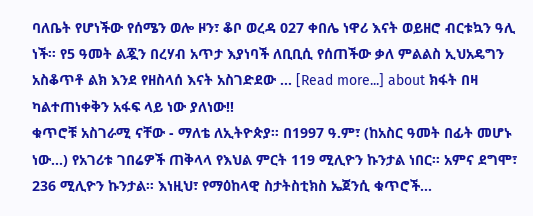ባለቤት የሆነችው የሰሜን ወሎ ዞን፣ ቆቦ ወረዳ 027 ቀበሌ ነዋሪ እናት ወይዘሮ ብርቱኳን ዓሊ ነች። የ5 ዓመት ልጇን በረሃብ አጥታ እያነባች ለቢቢሲ የሰጠችው ቃለ ምልልስ ኢህአዴግን አስቆጥቶ ልክ እንደ የዘስላሰ እናት አስገድደው … [Read more...] about ክፋት በዛ
ካልተጠነቀቅን አፋፍ ላይ ነው ያለነው!!
ቁጥሮቹ አስገራሚ ናቸው - ማለቴ ለኢትዮጵያ። በ1997 ዓ.ም፣ (ከአስር ዓመት በፊት መሆኑ ነው...) የአገሪቱ ገበሬዎች ጠቅላላ የእህል ምርት 119 ሚሊዮን ኩንታል ነበር። አምና ደግሞ፣ 236 ሚሊዮን ኩንታል። እነዚህ፣ የማዕከላዊ ስታትስቲክስ ኤጀንሲ ቁጥሮች...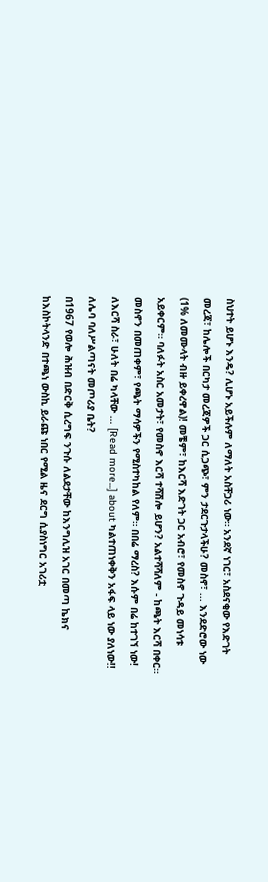ስህተት ይሆኑ እንዴ? ሊሆኑ አይችሉም ለማለት አስቸጋሪ ነው። አንደኛ ነገር፣ አስደናቂው የእድገት መረጃ፣ ከሌሎች በርካታ መረጃዎች ጋር ሲጋጭ፣ ምን ታደርጉታላችሁ? መስኖ፣ ... እንደድሮው ነው (1% ለመሙላት ብዙ ይቀረዋል)! መቼም፣ ከእርሻ እድገት ጋር አብሮ፣ የመስኖ ጉዳይ መነሳቱ አይቀርም። ባለፉት አስር አመታት፣ የመስኖ እርሻ ተሻሽሎ ይሆን? አልተሻሻለም - ከጫት እርሻ በቀር። መስኖን በመጠቀም፣ የጫት ማሳዎችን የሚስተካከል የለም። በበሬ ማረስ? እሱም በሬ ከተገኘ ነው! ለእርሻ ስራ፣ ሁለት በሬ ካላቸው … [Read more...] about ካልተጠነቀቅን አፋፍ ላይ ነው ያለነው!!
ለሌባ ባለሥልጣናት መጦሪያ ቤት?
በ1967 የወሎ ሕዝብ በድርቅ ሲረግፍ ንጉሱ ለልደታቸው ከእንግሊዝ አገር በመጣ ኬክና ከእስኮትላንድ በተጫነ ውስኪ ይራጩ ነበር የሚል ዜና ደርግ ሲያስነግር አገሪቷ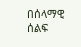በሰላማዊ ሰልፍ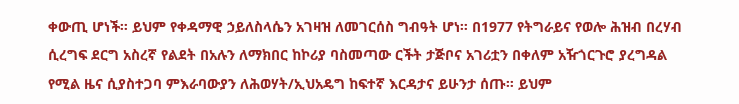ቀውጢ ሆነች። ይህም የቀዳማዊ ኃይለስላሴን አገዛዝ ለመገርሰስ ግብዓት ሆነ። በ1977 የትግራይና የወሎ ሕዝብ በረሃብ ሲረግፍ ደርግ አስረኛ የልደት በአሉን ለማክበር ከኮሪያ ባስመጣው ርችት ታጅቦና አገሪቷን በቀለም አዥጎርጉሮ ያረግዳል የሚል ዜና ሲያስተጋባ ምእራባውያን ለሕወሃት/ኢህአዴግ ከፍተኛ እርዳታና ይሁንታ ሰጡ። ይህም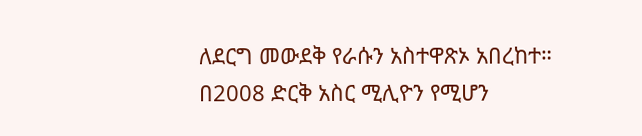ለደርግ መውደቅ የራሱን አስተዋጽኦ አበረከተ። በ2008 ድርቅ አስር ሚሊዮን የሚሆን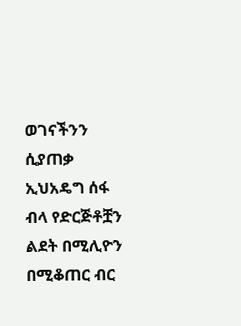ወገናችንን ሲያጠቃ ኢህአዴግ ሰፋ ብላ የድርጅቶቿን ልደት በሚሊዮን በሚቆጠር ብር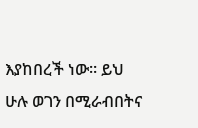እያከበረች ነው። ይህ ሁሉ ወገን በሚራብበትና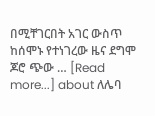በሚቸገርበት አገር ውስጥ ከሰሞኑ የተነገረው ዜና ደግሞ ጆሮ ጭው … [Read more...] about ለሌባ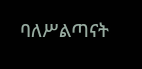ባለሥልጣናት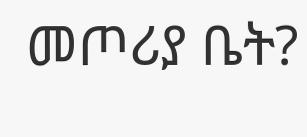መጦሪያ ቤት?